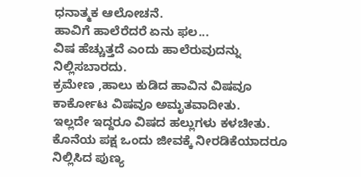ಧನಾತ್ಮಕ ಆಲೋಚನೆ.
ಹಾವಿಗೆ ಹಾಲೆರೆದರೆ ಏನು ಫಲ...
ವಿಷ ಹೆಚ್ಚುತ್ತದೆ ಎಂದು ಹಾಲೆರುವುದನ್ನು ನಿಲ್ಲಿಸಬಾರದು.
ಕ್ರಮೇಣ ,ಹಾಲು ಕುಡಿದ ಹಾವಿನ ವಿಷವೂ ಕಾರ್ಕೋಟ ವಿಷವೂ ಅಮೃತವಾದೀತು.
ಇಲ್ಲದೇ ಇದ್ದರೂ ವಿಷದ ಹಲ್ಲುಗಳು ಕಳಚೀತು. ಕೊನೆಯ ಪಕ್ಷ ಒಂದು ಜೀವಕ್ಕೆ ನೀರಡಿಕೆಯಾದರೂ ನಿಲ್ಲಿಸಿದ ಪುಣ್ಯ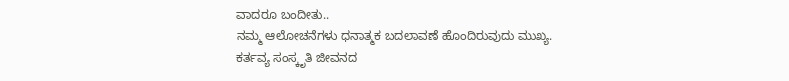ವಾದರೂ ಬಂದೀತು..
ನಮ್ಮ ಆಲೋಚನೆಗಳು ಧನಾತ್ಮಕ ಬದಲಾವಣೆ ಹೊಂದಿರುವುದು ಮುಖ್ಯ.
ಕರ್ತವ್ಯ ಸಂಸ್ಕೃತಿ ಜೀವನದ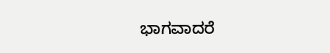ಭಾಗವಾದರೆ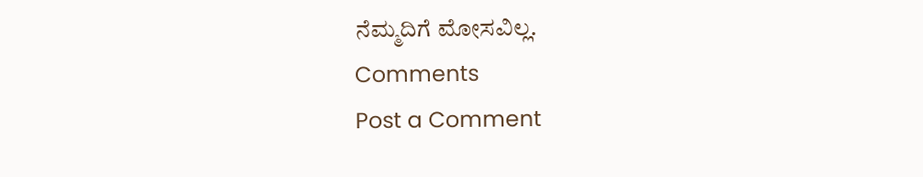ನೆಮ್ಮದಿಗೆ ಮೋಸವಿಲ್ಲ.
Comments
Post a Comment